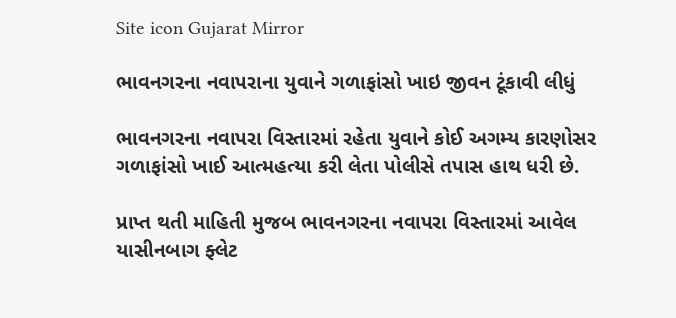Site icon Gujarat Mirror

ભાવનગરના નવાપરાના યુવાને ગળાફાંસો ખાઇ જીવન ટૂંકાવી લીધું

ભાવનગરના નવાપરા વિસ્તારમાં રહેતા યુવાને કોઈ અગમ્ય કારણોસર ગળાફાંસો ખાઈ આત્મહત્યા કરી લેતા પોલીસે તપાસ હાથ ધરી છે.

પ્રાપ્ત થતી માહિતી મુજબ ભાવનગરના નવાપરા વિસ્તારમાં આવેલ યાસીનબાગ ફ્લેટ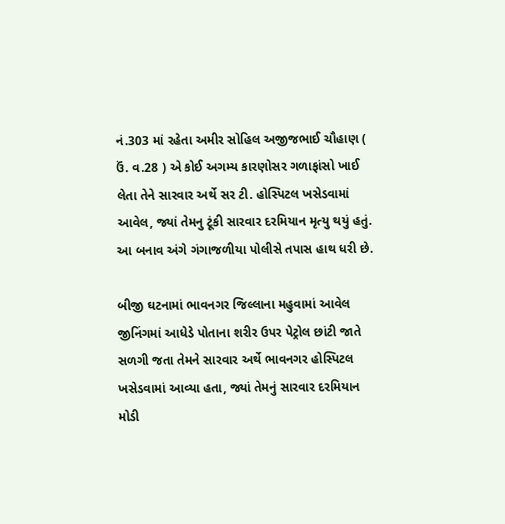નં.303 માં રહેતા અમીર સોહિલ અજીજભાઈ ચૌહાણ ( ઉં. વ.28 ) એ કોઈ અગમ્ય કારણોસર ગળાફાંસો ખાઈ લેતા તેને સારવાર અર્થે સર ટી. હોસ્પિટલ ખસેડવામાં આવેલ, જ્યાં તેમનુ ટૂંકી સારવાર દરમિયાન મૃત્યુ થયું હતું. આ બનાવ અંગે ગંગાજળીયા પોલીસે તપાસ હાથ ધરી છે.

બીજી ઘટનામાં ભાવનગર જિલ્લાના મહુવામાં આવેલ જીનિંગમાં આધેડે પોતાના શરીર ઉપર પેટ્રોલ છાંટી જાતે સળગી જતા તેમને સારવાર અર્થે ભાવનગર હોસ્પિટલ ખસેડવામાં આવ્યા હતા, જ્યાં તેમનું સારવાર દરમિયાન મોડી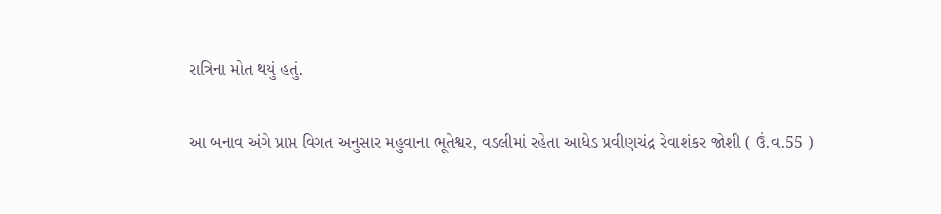રાત્રિના મોત થયું હતું.

આ બનાવ અંગે પ્રાપ્ત વિગત અનુસાર મહુવાના ભૂતેશ્વર, વડલીમાં રહેતા આધેડ પ્રવીણચંદ્ર રેવાશંકર જોશી ( ઉં.વ.55 )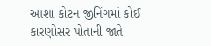આશા કોટન જીનિંગમાં કોઈ કારણોસર પોતાની જાતે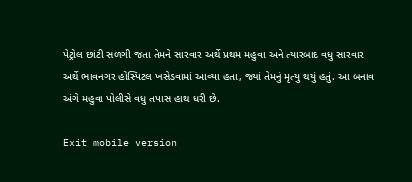પેટ્રોલ છાંટી સળગી જતા તેમને સારવાર અર્થે પ્રથમ મહુવા અને ત્યારબાદ વધુ સારવાર અર્થે ભાવનગર હોસ્પિટલ ખસેડવામાં આવ્યા હતા, જ્યાં તેમનું મૃત્યુ થયું હતું. આ બનાવ અંગે મહુવા પોલીસે વધુ તપાસ હાથ ધરી છે.

Exit mobile version